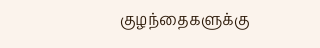குழந்தைகளுக்கு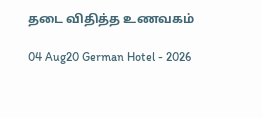தடை விதித்த உணவகம்

04 Aug20 German Hotel - 2026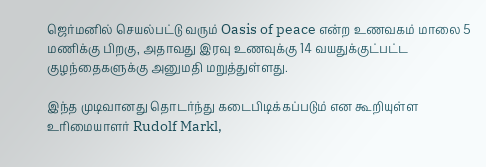ஜெர்மனில் செயல்பட்டு வரும் Oasis of peace என்ற உணவகம் மாலை 5 மணிக்கு பிறகு, அதாவது இரவு உணவுக்கு 14 வயதுக்குட்பட்ட குழந்தைகளுக்கு அனுமதி மறுத்துள்ளது.

இந்த முடிவானது தொடர்ந்து கடைபிடிக்கப்படும் என கூறியுள்ள உரிமையாளர் Rudolf Markl,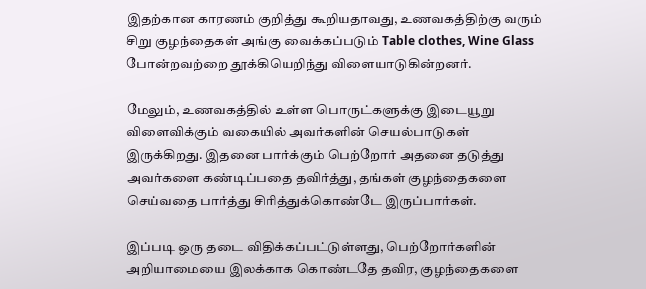இதற்கான காரணம் குறித்து கூறியதாவது, உணவகத்திற்கு வரும் சிறு குழந்தைகள் அங்கு வைக்கப்படும் Table clothes, Wine Glass போன்றவற்றை தூக்கியெறிந்து விளையாடுகின்றனர்.

மேலும், உணவகத்தில் உள்ள பொருட்களுக்கு இடையூறு விளைவிக்கும் வகையில் அவர்களின் செயல்பாடுகள் இருக்கிறது. இதனை பார்க்கும் பெற்றோர் அதனை தடுத்து அவர்களை கண்டிப்பதை தவிர்த்து, தங்கள் குழந்தைகளை செய்வதை பார்த்து சிரித்துக்கொண்டே இருப்பார்கள்.

இப்படி ஒரு தடை விதிக்கப்பட்டுள்ளது, பெற்றோர்களின் அறியாமையை இலக்காக கொண்டதே தவிர, குழந்தைகளை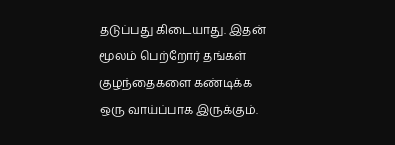தடுப்பது கிடையாது. இதன் மூலம் பெற்றோர் தங்கள் குழந்தைகளை கண்டிக்க ஒரு வாய்ப்பாக இருக்கும்.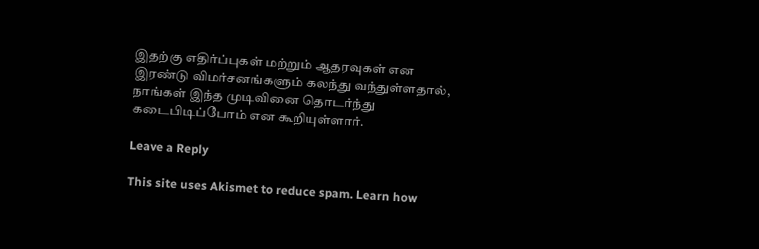இதற்கு எதிர்ப்புகள் மற்றும் ஆதரவுகள் என இரண்டு விமர்சனங்களும் கலந்து வந்துள்ளதால், நாங்கள் இந்த முடிவினை தொடர்ந்து கடைபிடிப்போம் என கூறியுள்ளார்.

Leave a Reply

This site uses Akismet to reduce spam. Learn how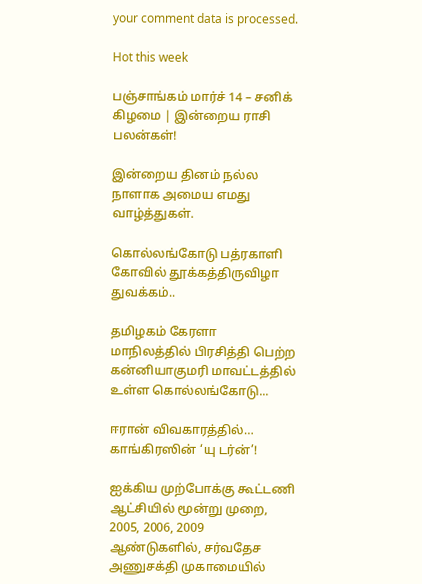your comment data is processed.

Hot this week

பஞ்சாங்கம் மார்ச் 14 – சனிக் கிழமை | இன்றைய ராசி பலன்கள்!

இன்றைய தினம் நல்ல நாளாக அமைய எமது வாழ்த்துகள்.

கொல்லங்கோடு பத்ரகாளி கோவில் தூக்கத்திருவிழா துவக்கம்..

தமிழகம் கேரளா மாநிலத்தில் பிரசித்தி பெற்ற கன்னியாகுமரி மாவட்டத்தில் உள்ள கொல்லங்கோடு...

ஈரான் விவகாரத்தில்… காங்கிரஸின் ‘யு டர்ன்’!

ஐக்கிய முற்போக்கு கூட்டணி ஆட்சியில் மூன்று முறை, 2005, 2006, 2009 ஆண்டுகளில், சர்வதேச அணுசக்தி முகாமையில்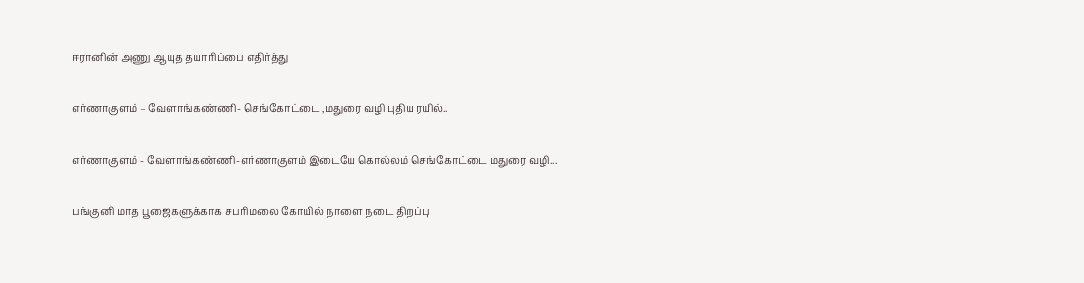ஈரானின் அணு ஆயுத தயாரிப்பை எதிர்த்து

எர்ணாகுளம் – வேளாங்கண்ணி- செங்கோட்டை ,மதுரை வழி புதிய ரயில்..

எர்ணாகுளம் - வேளாங்கண்ணி-எர்ணாகுளம் இடையே கொல்லம் செங்கோட்டை மதுரை வழி...

பங்குனி மாத பூஜைகளுக்காக சபரிமலை கோயில் நாளை நடை திறப்பு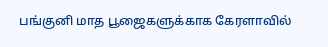பங்குனி மாத பூஜைகளுக்காக கேரளாவில்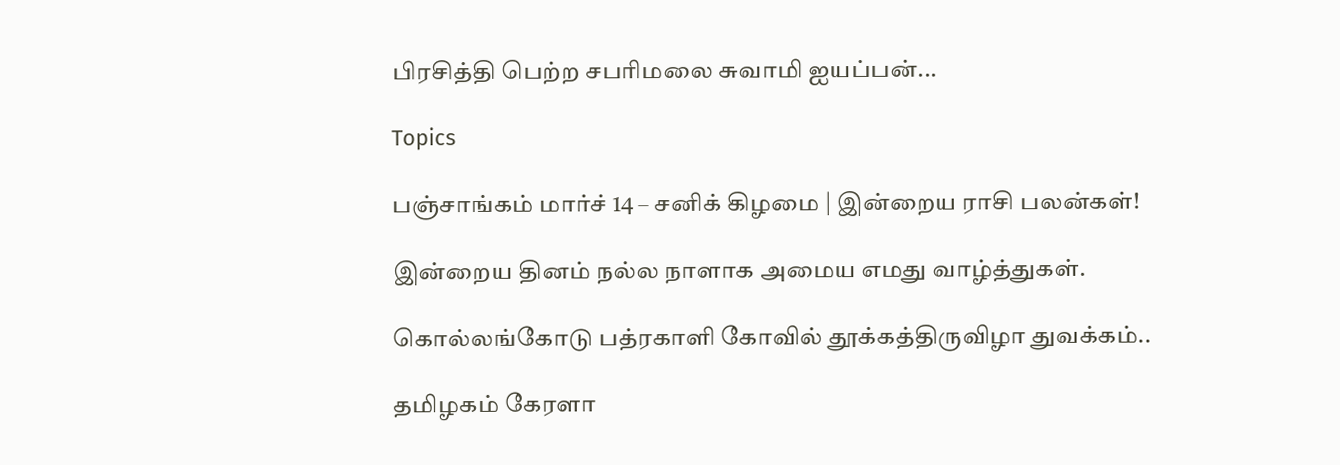பிரசித்தி பெற்ற சபரிமலை சுவாமி ஐயப்பன்...

Topics

பஞ்சாங்கம் மார்ச் 14 – சனிக் கிழமை | இன்றைய ராசி பலன்கள்!

இன்றைய தினம் நல்ல நாளாக அமைய எமது வாழ்த்துகள்.

கொல்லங்கோடு பத்ரகாளி கோவில் தூக்கத்திருவிழா துவக்கம்..

தமிழகம் கேரளா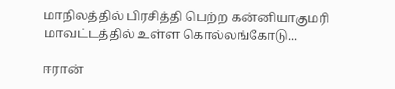மாநிலத்தில் பிரசித்தி பெற்ற கன்னியாகுமரி மாவட்டத்தில் உள்ள கொல்லங்கோடு...

ஈரான்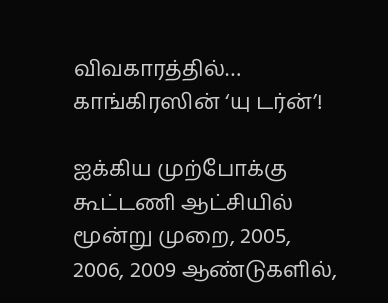விவகாரத்தில்… காங்கிரஸின் ‘யு டர்ன்’!

ஐக்கிய முற்போக்கு கூட்டணி ஆட்சியில் மூன்று முறை, 2005, 2006, 2009 ஆண்டுகளில்,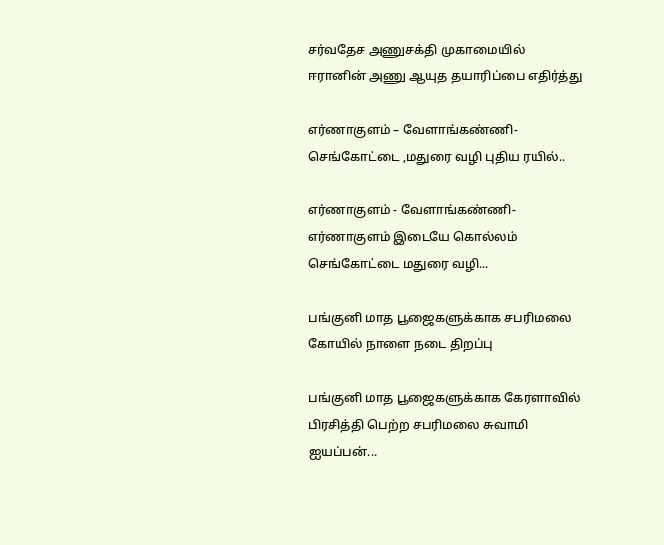சர்வதேச அணுசக்தி முகாமையில் ஈரானின் அணு ஆயுத தயாரிப்பை எதிர்த்து

எர்ணாகுளம் – வேளாங்கண்ணி- செங்கோட்டை ,மதுரை வழி புதிய ரயில்..

எர்ணாகுளம் - வேளாங்கண்ணி-எர்ணாகுளம் இடையே கொல்லம் செங்கோட்டை மதுரை வழி...

பங்குனி மாத பூஜைகளுக்காக சபரிமலை கோயில் நாளை நடை திறப்பு

பங்குனி மாத பூஜைகளுக்காக கேரளாவில் பிரசித்தி பெற்ற சபரிமலை சுவாமி ஐயப்பன்...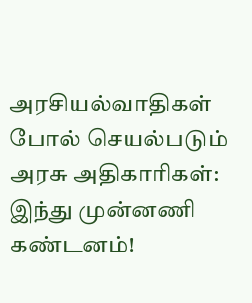அரசியல்வாதிகள் போல் செயல்படும் அரசு அதிகாரிகள்: இந்து முன்னணி கண்டனம்!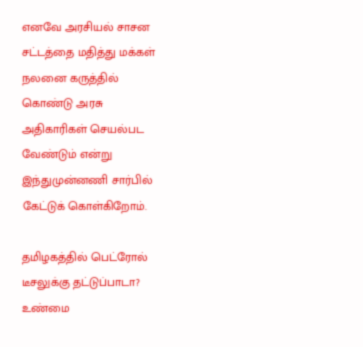எனவே அரசியல் சாசன சட்டத்தை மதித்து மக்கள் நலனை கருத்தில் கொண்டு அரசு அதிகாரிகள் செயல்பட வேண்டும் என்று இந்துமுன்னணி சார்பில் கேட்டுக் கொள்கிறோம்.

தமிழகத்தில் பெட்ரோல் டீசலுக்கு தட்டுப்பாடா? உண்மை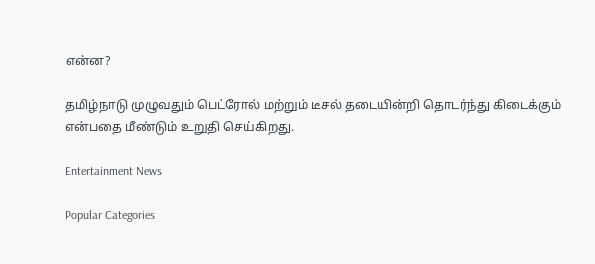என்ன?

தமிழ்நாடு முழுவதும் பெட்ரோல் மற்றும் டீசல் தடையின்றி தொடர்ந்து கிடைக்கும் என்பதை மீண்டும் உறுதி செய்கிறது.

Entertainment News

Popular Categories